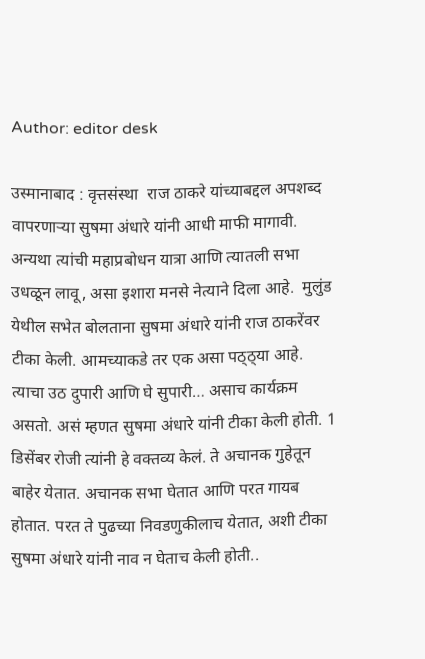Author: editor desk

उस्मानाबाद : वृत्तसंस्था  राज ठाकरे यांच्याबद्दल अपशब्द वापरणाऱ्या सुषमा अंधारे यांनी आधी माफी मागावी. अन्यथा त्यांची महाप्रबोधन यात्रा आणि त्यातली सभा उधळून लावू, असा इशारा मनसे नेत्याने दिला आहे.  मुलुंड येथील सभेत बोलताना सुषमा अंधारे यांनी राज ठाकरेंवर टीका केली. आमच्याकडे तर एक असा पठ्ठ्या आहे. त्याचा उठ दुपारी आणि घे सुपारी… असाच कार्यक्रम असतो. असं म्हणत सुषमा अंधारे यांनी टीका केली होती. 1 डिसेंबर रोजी त्यांनी हे वक्तव्य केलं. ते अचानक गुहेतून बाहेर येतात. अचानक सभा घेतात आणि परत गायब होतात. परत ते पुढच्या निवडणुकीलाच येतात, अशी टीका सुषमा अंधारे यांनी नाव न घेताच केली होती..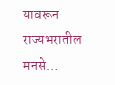यावरून राज्यभरातील मनसे…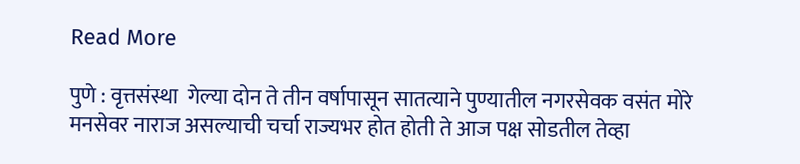Read More

पुणे : वृत्तसंस्था  गेल्या दोन ते तीन वर्षापासून सातत्याने पुण्यातील नगरसेवक वसंत मोरे मनसेवर नाराज असल्याची चर्चा राज्यभर होत होती ते आज पक्ष सोडतील तेव्हा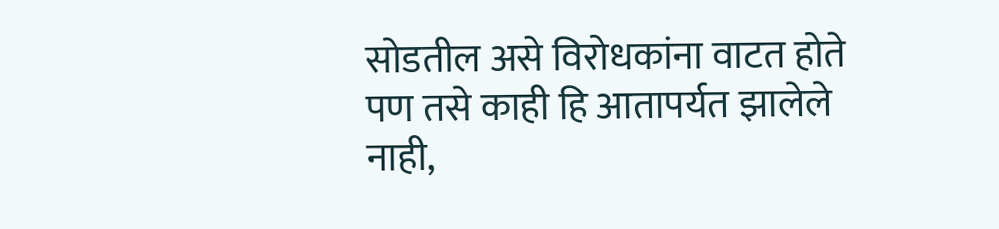सोडतील असे विरोधकांना वाटत होते पण तसे काही हि आतापर्यत झालेले नाही,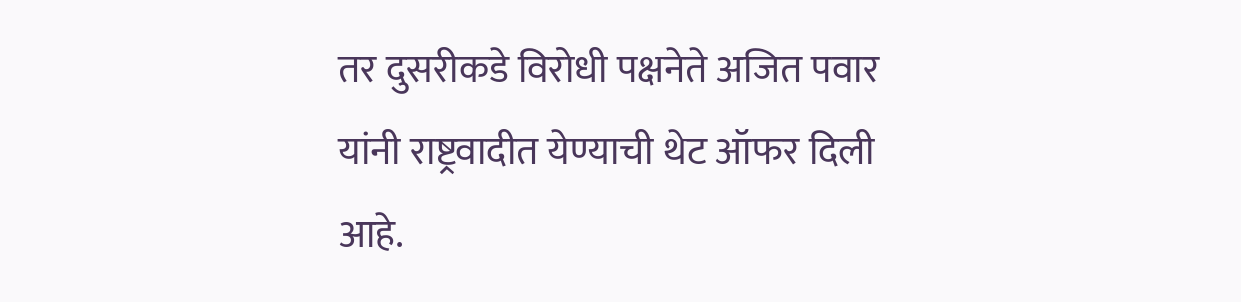तर दुसरीकडे विरोधी पक्षनेते अजित पवार यांनी राष्ट्रवादीत येण्याची थेट ऑफर दिली आहे.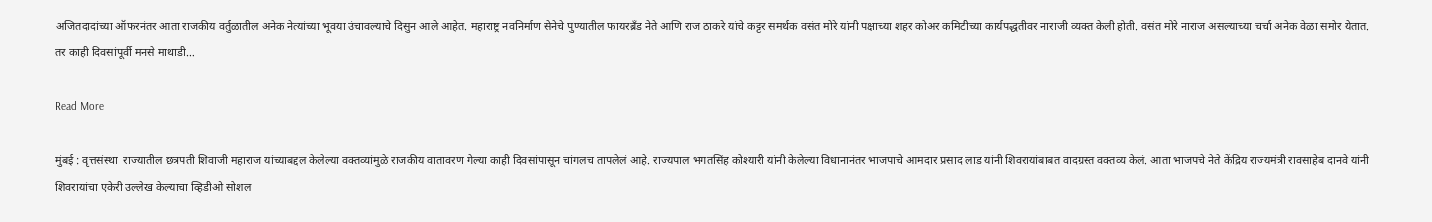अजितदादांच्या ऑफरनंतर आता राजकीय वर्तुळातील अनेक नेत्यांच्या भूवया उंचावल्याचे दिसुन आले आहेत. महाराष्ट्र नवनिर्माण सेनेचे पुण्यातील फायरब्रँड नेते आणि राज ठाकरे यांचे कट्टर समर्थक वसंत मोरे यांनी पक्षाच्या शहर कोअर कमिटीच्या कार्यपद्धतीवर नाराजी व्यक्त केली होती. वसंत मोरे नाराज असल्याच्या चर्चा अनेक वेळा समोर येतात. तर काही दिवसांपूर्वी मनसे माथाडी…

Read More

मुंबई : वृत्तसंस्था  राज्यातील छत्रपती शिवाजी महाराज यांच्याबद्दल केलेल्या वक्तव्यांमुळे राजकीय वातावरण गेल्या काही दिवसांपासून चांगलच तापलेलं आहे. राज्यपाल भगतसिंह कोश्यारी यांनी केलेल्या विधानानंतर भाजपाचे आमदार प्रसाद लाड यांनी शिवरायांबाबत वादग्रस्त वक्तव्य केलं. आता भाजपचे नेते केंद्रिय राज्यमंत्री रावसाहेब दानवे यांनी शिवरायांचा एकेरी उल्लेख केल्याचा व्हिडीओ सोशल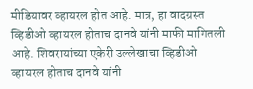मीडियावर व्हायरल होत आहे. मात्र, हा वादग्रस्त व्हिडीओ व्हायरल होताच दानवे यांनी माफी मागितली आहे. शिवरायांच्या एकेरी उल्लेखाचा व्हिडीओ व्हायरल होताच दानवे यांनी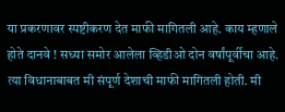या प्रकरणावर स्पष्टीकरण देत माफी मागितली आहे. काय म्हणाले होते दानवे ! सध्या समोर आलेला व्हिडीओ दोन वर्षांपूर्वीचा आहे. त्या विधानाबाबत मी संपूर्ण देशाची माफी मागितली होती. मी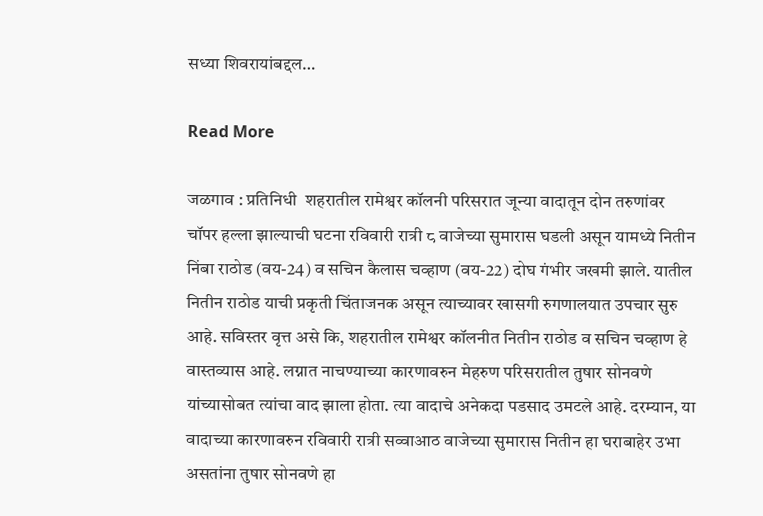सध्या शिवरायांबद्दल…

Read More

जळगाव : प्रतिनिधी  शहरातील रामेश्वर कॉलनी परिसरात जून्या वादातून दोन तरुणांवर चॉपर हल्ला झाल्याची घटना रविवारी रात्री ८ वाजेच्या सुमारास घडली असून यामध्ये नितीन निंबा राठोड (वय-24) व सचिन कैलास चव्हाण (वय-22) दोघ गंभीर जखमी झाले. यातील नितीन राठोड याची प्रकृती चिंताजनक असून त्याच्यावर खासगी रुगणालयात उपचार सुरु आहे. सविस्तर वृत्त असे कि, शहरातील रामेश्वर कॉलनीत नितीन राठोड व सचिन चव्हाण हे वास्तव्यास आहे. लग्नात नाचण्याच्या कारणावरुन मेहरुण परिसरातील तुषार सोनवणे यांच्यासोबत त्यांचा वाद झाला होता. त्या वादाचे अनेकदा पडसाद उमटले आहे. दरम्यान, या वादाच्या कारणावरुन रविवारी रात्री सव्वाआठ वाजेच्या सुमारास नितीन हा घराबाहेर उभा असतांना तुषार सोनवणे हा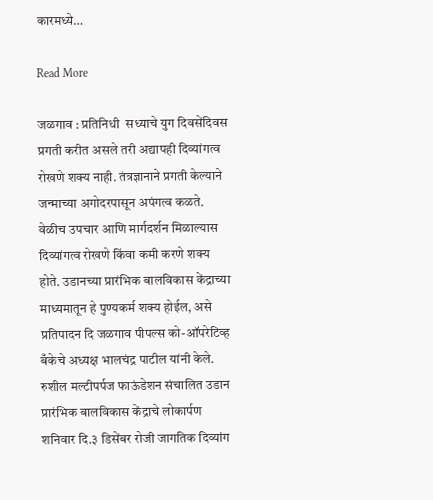कारमध्ये…

Read More

जळगाव : प्रतिनिधी  सध्याचे युग दिवसेंदिवस प्रगती करीत असले तरी अद्यापही दिव्यांगत्व रोखणे शक्य नाही. तंत्रज्ञानाने प्रगती केल्याने जन्माच्या अगोदरपासून अपंगत्व कळते. वेळीच उपचार आणि मार्गदर्शन मिळाल्यास दिव्यांगत्व रोखणे किंवा कमी करणे शक्य होते. उडानच्या प्रारंभिक बालविकास केंद्राच्या माध्यमातून हे पुण्यकर्म शक्य होईल, असे प्रतिपादन दि जळगाव पीपल्स को-ऑपरेटिव्ह बँकेचे अध्यक्ष भालचंद्र पाटील यांनी केले. रुशील मल्टीपर्पज फाऊंडेशन संचालित उडान प्रारंभिक बालविकास केंद्राचे लोकार्पण शनिवार दि.३ डिसेंबर रोजी जागतिक दिव्यांग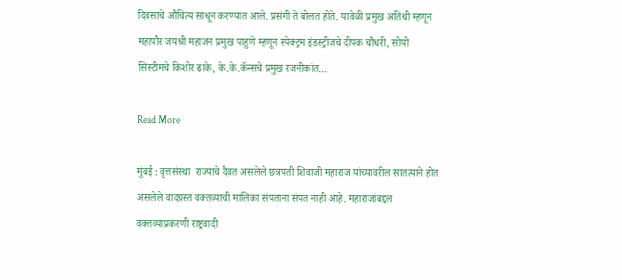दिवसाचे औचित्य साधून करण्यात आले. प्रसंगी ते बोलत होते. यावेळी प्रमुख अतिथी म्हणून महापौर जयश्री महाजन प्रमुख पाहुणे म्हणून स्पेक्ट्रम इंडस्ट्रीजचे दीपक चौधरी, सोयो सिस्टीमचे किशोर ढाके, के.के.कॅन्सचे प्रमुख रजनीकांत…

Read More

मुंबई : वृत्तसंस्था  राज्याचे दैवत असलेले छत्रपती शिवाजी महाराज यांच्यावरील सातत्याने होत असलेले वादग्रस्त वक्तव्याची मालिका संपताना संपत नाही आहे. महाराजांबद्दल वक्तव्याप्रकरणी राष्ट्रवादी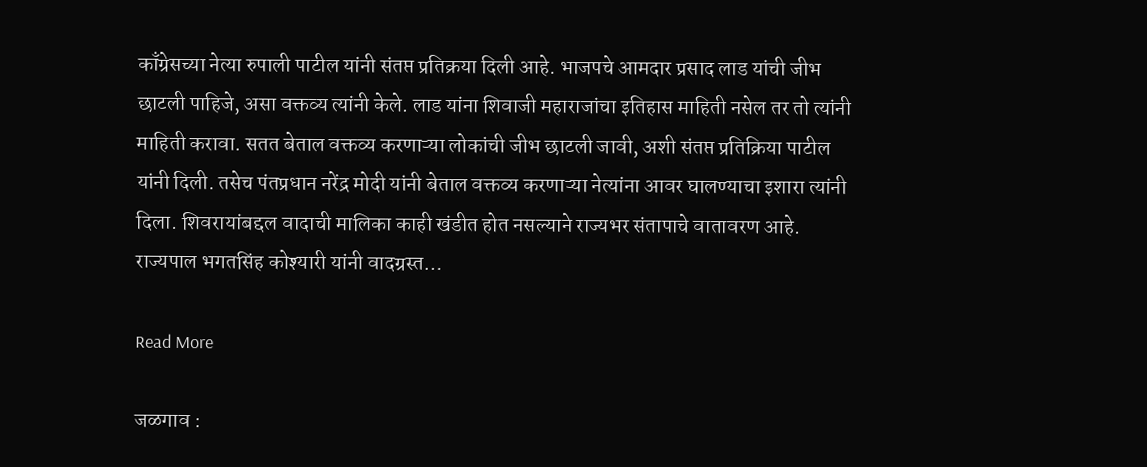काँग्रेसच्या नेत्या रुपाली पाटील यांनी संतप्त प्रतिक्रया दिली आहे. भाजपचे आमदार प्रसाद लाड यांची जीभ छाटली पाहिजे, असा वक्तव्य त्यांनी केले. लाड यांना शिवाजी महाराजांचा इतिहास माहिती नसेल तर तो त्यांनी माहिती करावा. सतत बेताल वक्तव्य करणाऱ्या लोकांची जीभ छाटली जावी, अशी संतप्त प्रतिक्रिया पाटील यांनी दिली. तसेच पंतप्रधान नरेंद्र मोदी यांनी बेताल वक्तव्य करणाऱ्या नेत्यांना आवर घालण्याचा इशारा त्यांनी दिला. शिवरायांबद्दल वादाची मालिका काही खंडीत होत नसल्याने राज्यभर संतापाचे वातावरण आहे. राज्यपाल भगतसिंह कोश्यारी यांनी वादग्रस्त…

Read More

जळगाव :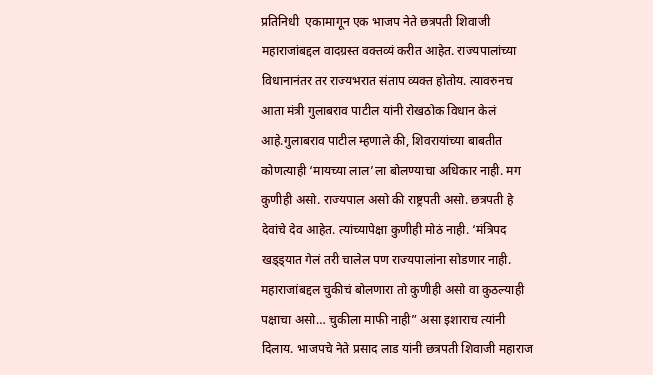प्रतिनिधी  एकामागून एक भाजप नेते छत्रपती शिवाजी महाराजांबद्दल वादग्रस्त वक्तव्यं करीत आहेत. राज्यपालांच्या विधानानंतर तर राज्यभरात संताप व्यक्त होतोय. त्यावरुनच आता मंत्री गुलाबराव पाटील यांनी रोखठोक विधान केलं आहे.गुलाबराव पाटील म्हणाले की, शिवरायांच्या बाबतीत कोणत्याही ‘मायच्या लाल’ला बोलण्याचा अधिकार नाही. मग कुणीही असो. राज्यपाल असो की राष्ट्रपती असो. छत्रपती हे देवांचे देव आहेत. त्यांच्यापेक्षा कुणीही मोठं नाही. ‘मंत्रिपद खड्ड्यात गेलं तरी चालेल पण राज्यपालांना सोडणार नाही. महाराजांबद्दल चुकीचं बोलणारा तो कुणीही असो वा कुठल्याही पक्षाचा असो… चुकीला माफी नाही” असा इशाराच त्यांनी दिलाय. भाजपचे नेते प्रसाद लाड यांनी छत्रपती शिवाजी महाराज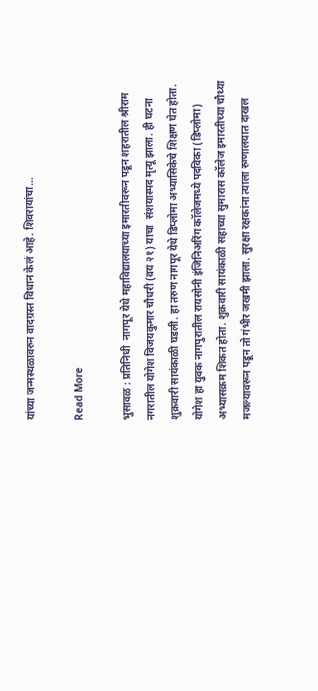यांच्या जन्मस्थळावरुन वादग्रस्त विधान केलं आहे. शिवरायांचा…

Read More

भुसावळ : प्रतिनिधी  नागपूर येथे महाविद्यालयाच्या इमारतीवरून पडून शहरातील श्रीराम नगरातील योगेश विजयकुमार चौधरी (वय २१) याचा  संशयास्पद मृत्यू झाला. ही घटना शुक्रवारी सायंकाळी घडली. हा तरुण नागपूर येथे डिप्लोमा अभ्यासिकेचे शिक्षण घेत होता. योगेश हा युवक नागपुरातील रायसोनी इंजिनिअरिंग कॉलेजमध्ये पदविका (डिप्लोमा) अभ्यासक्रम शिकत होता. शुक्रवारी सायंकाळी सहाच्या सुमारास कॉलेज इमारतीच्या चौथ्या मजल्यावरून पडून तो गंभीर जखमी झाला. सुरक्षा रक्षकांना त्याला रुग्णालयात दाखल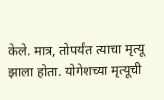केले. मात्र, तोपर्यंत त्याचा मृत्यू झाला होता. योगेशच्या मृत्यूची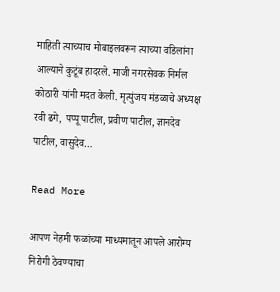माहिती त्याच्याच मोबाइलवरून त्याच्या वडिलांना आल्याने कुटूंब हादरले. माजी नगरसेवक निर्मल कोठारी यांनी मदत केली. मृत्युंजय मंडळाचे अध्यक्ष रवी ढगे, पप्पू पाटील, प्रवीण पाटील, ज्ञानदेव पाटील, वासुदेव…

Read More

आपण नेहमी फळांच्या माध्यमातून आपले आरोग्य निरोगी ठेवण्याचा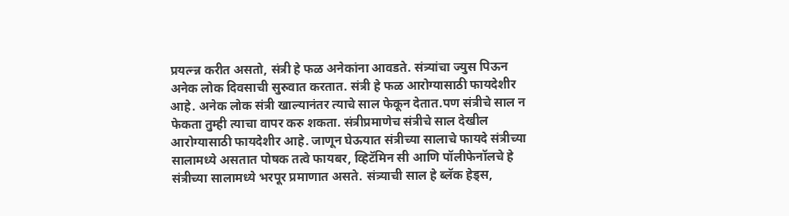प्रयत्न्न्न करीत असतो, संत्री हे फळ अनेकांना आवडते. संत्र्यांचा ज्युस पिऊन अनेक लोक दिवसाची सुरुवात करतात. संत्री हे फळ आरोग्यासाठी फायदेशीर आहे. अनेक लोक संत्री खाल्यानंतर त्याचे साल फेकून देतात.पण संत्रीचे साल न फेकता तुम्ही त्याचा वापर करु शकता. संत्रीप्रमाणेच संत्रीचे साल देखील आरोग्यासाठी फायदेशीर आहे. जाणून घेऊयात संत्रीच्या सालाचे फायदे संत्रीच्या सालामध्ये असतात पोषक तत्वे फायबर, व्हिटॅमिन सी आणि पॉलीफेनॉलचे हे संत्रीच्या सालामध्ये भरपूर प्रमाणात असते. संत्र्याची साल हे ब्लॅक हेड्स,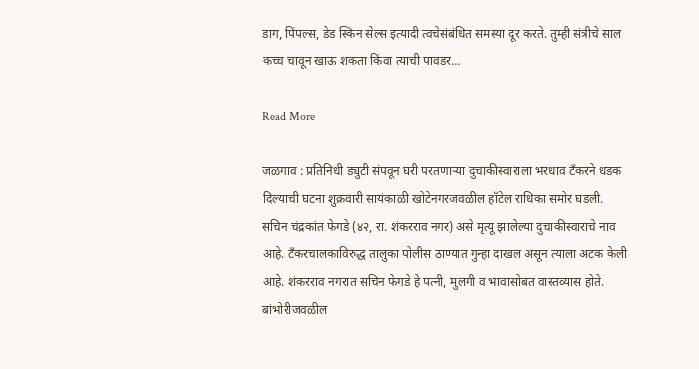डाग, पिंपल्स, डेड स्किन सेल्स इत्यादी त्वचेसंबंधित समस्या दूर करते. तुम्ही संत्रीचे साल कच्च चावून खाऊ शकता किंवा त्याची पावडर…

Read More

जळगाव : प्रतिनिधी ड्युटी संपवून घरी परतणाऱ्या दुचाकीस्वाराला भरधाव टँकरने धडक दिल्याची घटना शुक्रवारी सायंकाळी खोटेनगरजवळील हॉटेल राधिका समोर घडली. सचिन चंद्रकांत फेगडे (४२, रा. शंकरराव नगर) असे मृत्यू झालेल्या दुचाकीस्वाराचे नाव आहे. टँकरचालकाविरुद्ध तालुका पोलीस ठाण्यात गुन्हा दाखल असून त्याला अटक केली आहे. शंकरराव नगरात सचिन फेगडे हे पत्नी, मुलगी व भावासोबत वास्तव्यास होते. बांभोरीजवळील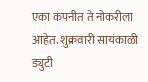एका कंपनीत ते नोकरीला आहेत. शुक्रवारी सायंकाळी ड्युटी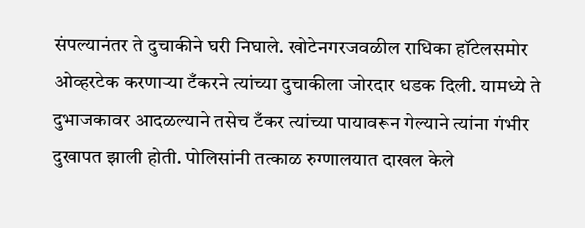संपल्यानंतर ते दुचाकीने घरी निघाले. खोटेनगरजवळील राधिका हॉटेलसमोर ओव्हरटेक करणाऱ्या टँकरने त्यांच्या दुचाकीला जोरदार धडक दिली. यामध्ये ते दुभाजकावर आदळल्याने तसेच टँकर त्यांच्या पायावरून गेल्याने त्यांना गंभीर दुखापत झाली होती. पोलिसांनी तत्काळ रुग्णालयात दाखल केले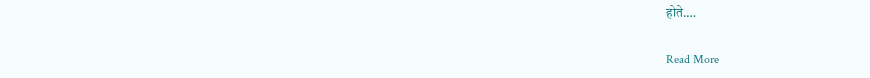होते.…

Read More